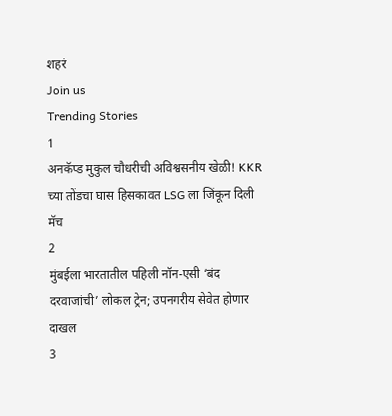शहरं
Join us
Trending Stories
1
अनकॅप्ड मुकुल चौधरीची अविश्वसनीय खेळी! KKR च्या तोंडचा घास हिसकावत LSG ला जिंकून दिली मॅच
2
मुंबईला भारतातील पहिली नॉन-एसी ‘बंद दरवाजांची’ लोकल ट्रेन; उपनगरीय सेवेत होणार दाखल
3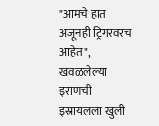"आमचे हात अजूनही ट्रिगरवरच आहेत", खवळलेल्या इराणची इस्रायलला खुली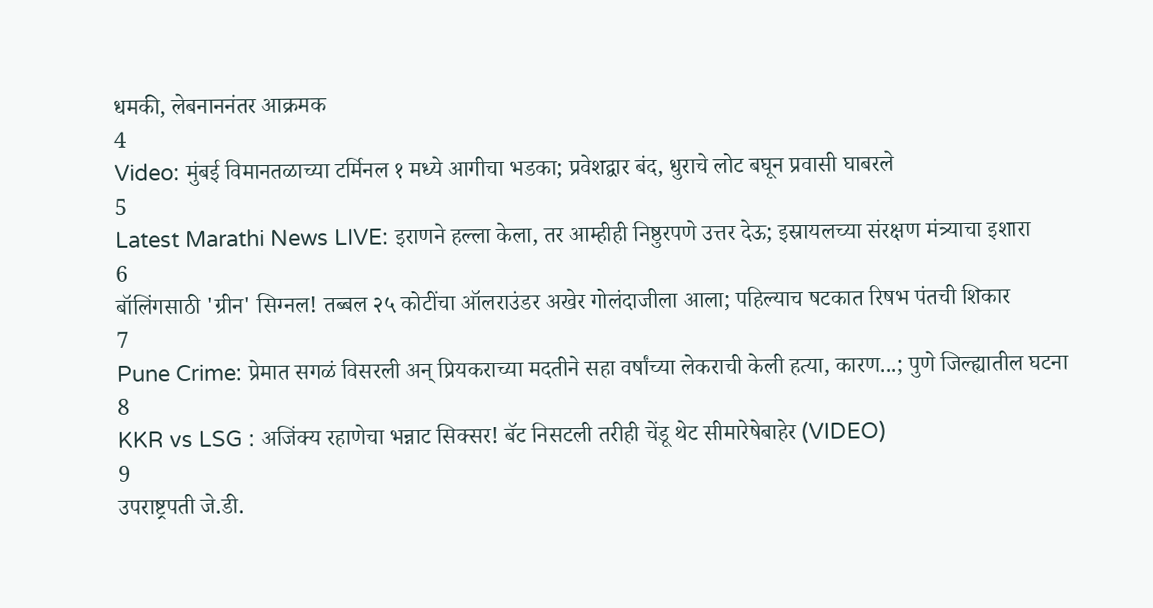धमकी, लेबनाननंतर आक्रमक
4
Video: मुंबई विमानतळाच्या टर्मिनल १ मध्ये आगीचा भडका; प्रवेशद्वार बंद, धुराचे लोट बघून प्रवासी घाबरले
5
Latest Marathi News LIVE: इराणने हल्ला केला, तर आम्हीही निष्ठुरपणे उत्तर देऊ; इस्रायलच्या संरक्षण मंत्र्याचा इशारा
6
बॉलिंगसाठी 'ग्रीन' सिग्नल! तब्बल २५ कोटींचा ऑलराउंडर अखेर गोलंदाजीला आला; पहिल्याच षटकात रिषभ पंतची शिकार
7
Pune Crime: प्रेमात सगळं विसरली अन् प्रियकराच्या मदतीने सहा वर्षांच्या लेकराची केली हत्या, कारण...; पुणे जिल्ह्यातील घटना
8
KKR vs LSG : अजिंक्य रहाणेचा भन्नाट सिक्सर! बॅट निसटली तरीही चेंडू थेट सीमारेषेबाहेर (VIDEO)
9
उपराष्ट्रपती जे.डी.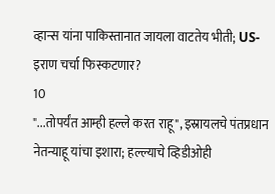व्हान्स यांना पाकिस्तानात जायला वाटतेय भीती; US-इराण चर्चा फिस्कटणार?
10
"...तोपर्यंत आम्ही हल्ले करत राहू", इस्रायलचे पंतप्रधान नेतन्याहू यांचा इशारा; हल्ल्याचे व्हिडीओही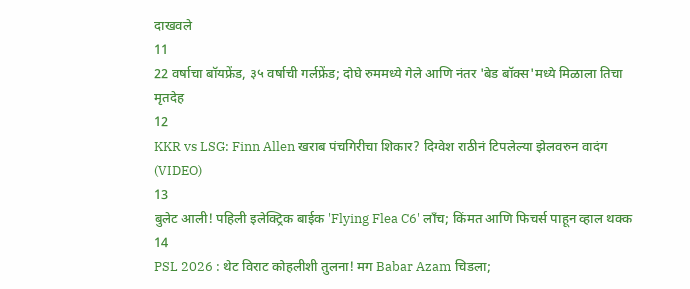दाखवले
11
22 वर्षाचा बॉयफ्रेंड, ३५ वर्षाची गर्लफ्रेंड; दोघे रुममध्ये गेले आणि नंतर 'बेड बॉक्स'मध्ये मिळाला तिचा मृतदेह
12
KKR vs LSG: Finn Allen खराब पंचगिरीचा शिकार? दिग्वेश राठीनं टिपलेल्या झेलवरुन वादंग (VIDEO)
13
बुलेट आली! पहिली इलेक्ट्रिक बाईक 'Flying Flea C6' लाँच; किंमत आणि फिचर्स पाहून व्हाल थक्क
14
PSL 2026 : थेट विराट कोहलीशी तुलना! मग Babar Azam चिडला;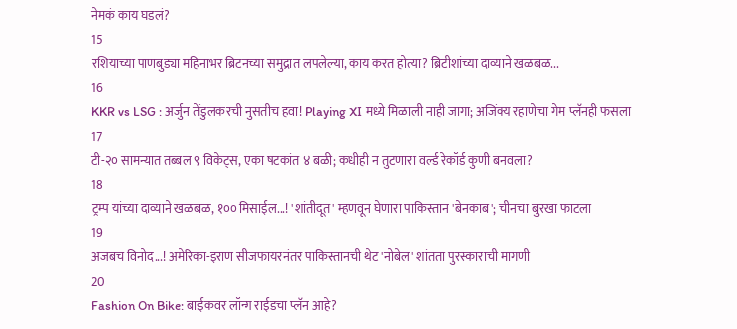नेमकं काय घडलं?
15
रशियाच्या पाणबुड्या महिनाभर ब्रिटनच्या समुद्रात लपलेल्या, काय करत होत्या? ब्रिटीशांच्या दाव्याने खळबळ...
16
KKR vs LSG : अर्जुन तेंडुलकरची नुसतीच हवा! Playing XI मध्ये मिळाली नाही जागा; अजिंक्य रहाणेचा गेम प्लॅनही फसला
17
टी-२० सामन्यात तब्बल ९ विकेट्स, एका षटकांत ४ बळी; कधीही न तुटणारा वर्ल्ड रेकॉर्ड कुणी बनवला?
18
ट्रम्प यांच्या दाव्याने खळबळ, १०० मिसाईल...! 'शांतीदूत' म्हणवून घेणारा पाकिस्तान 'बेनकाब'; चीनचा बुरखा फाटला
19
अजबच विनोद...! अमेरिका-इराण सीजफायरनंतर पाकिस्तानची थेट 'नोबेल' शांतता पुरस्काराची मागणी
20
Fashion On Bike: बाईकवर लॉन्ग राईडचा प्लॅन आहे?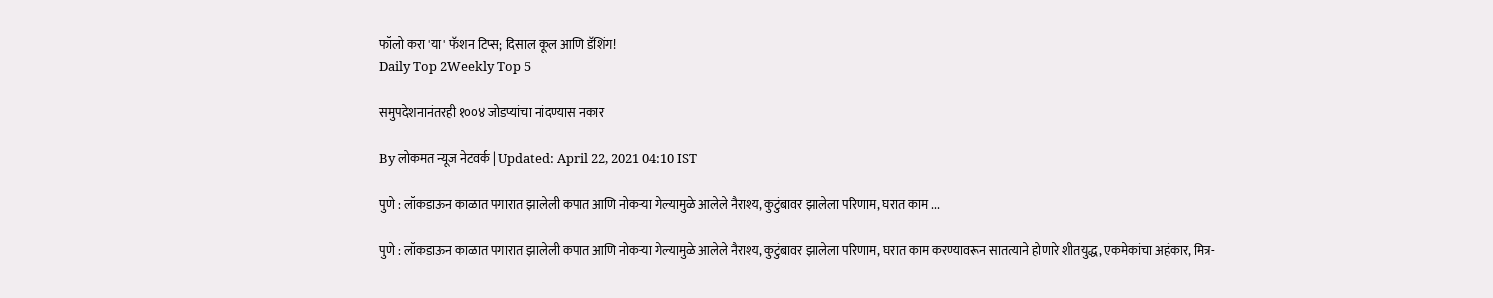फॉलो करा 'या' फॅशन टिप्स; दिसाल कूल आणि डॅशिंग!
Daily Top 2Weekly Top 5

समुपदेशनानंतरही १००४ जोडप्यांचा नांदण्यास नकार

By लोकमत न्यूज नेटवर्क | Updated: April 22, 2021 04:10 IST

पुणे : लॉकडाऊन काळात पगारात झालेली कपात आणि नोकऱ्या गेल्यामुळे आलेले नैराश्य, कुटुंबावर झालेला परिणाम, घरात काम ...

पुणे : लॉकडाऊन काळात पगारात झालेली कपात आणि नोकऱ्या गेल्यामुळे आलेले नैराश्य, कुटुंबावर झालेला परिणाम, घरात काम करण्यावरून सातत्याने होणारे शीतयुद्ध, एकमेकांचा अहंकार, मित्र-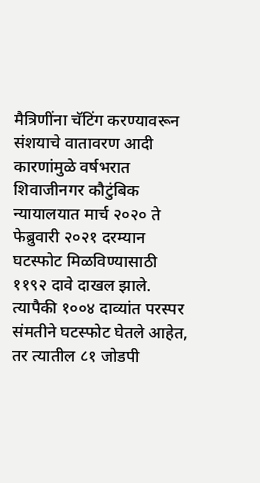मैत्रिणींना चॅटिंग करण्यावरून संशयाचे वातावरण आदी कारणांमुळे वर्षभरात शिवाजीनगर कौटुंबिक न्यायालयात मार्च २०२० ते फेब्रुवारी २०२१ दरम्यान घटस्फोट मिळविण्यासाठी ११९२ दावे दाखल झाले. त्यापैकी १००४ दाव्यांत परस्पर संमतीने घटस्फोट घेतले आहेत, तर त्यातील ८१ जोडपी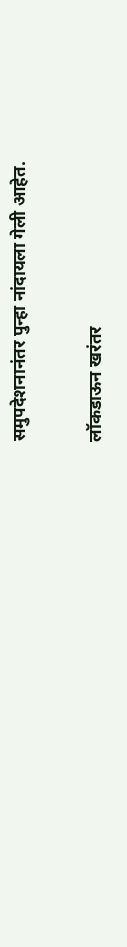समुपदेशनानंतर पुन्हा नांदायला गेली आहेत.

लॉकडाऊन खरंतर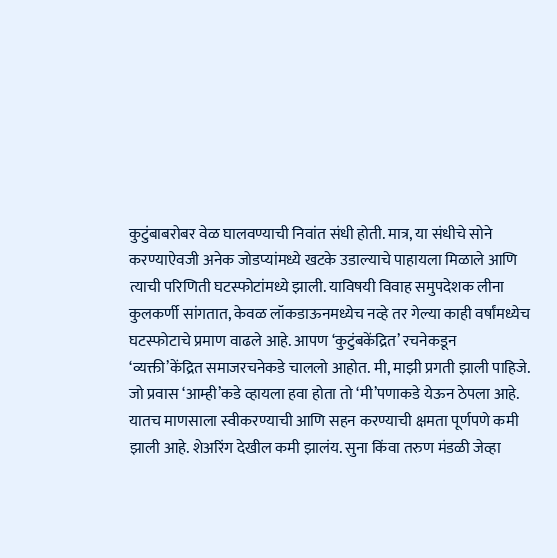कुटुंबाबरोबर वेळ घालवण्याची निवांत संधी होती. मात्र, या संधीचे सोने करण्याऐवजी अनेक जोडप्यांमध्ये खटके उडाल्याचे पाहायला मिळाले आणि त्याची परिणिती घटस्फोटांमध्ये झाली. याविषयी विवाह समुपदेशक लीना कुलकर्णी सांगतात, केवळ लॉकडाऊनमध्येच नव्हे तर गेल्या काही वर्षांमध्येच घटस्फोटाचे प्रमाण वाढले आहे. आपण ‘कुटुंबकेंद्रित’ रचनेकडून ‘व्यक्ती’केंद्रित समाजरचनेकडे चाललो आहोत. मी, माझी प्रगती झाली पाहिजे. जो प्रवास ‘आम्ही’कडे व्हायला हवा होता तो ‘मी’पणाकडे येऊन ठेपला आहे. यातच माणसाला स्वीकरण्याची आणि सहन करण्याची क्षमता पूर्णपणे कमी झाली आहे. शेअरिंग देखील कमी झालंय. सुना किंवा तरुण मंडळी जेव्हा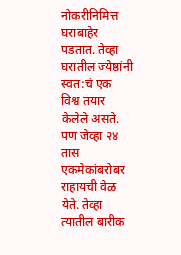नोकरीनिमित्त घराबाहेर पडतात. तेव्हा घरातील ज्येष्ठांनी स्वत:चं एक विश्व तयार केलेले असते. पण जेव्हा २४ तास एकमेकांबरोबर राहायची वेळ येते. तेव्हा त्यातील बारीक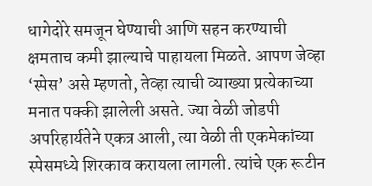धागेदोरे समजून घेण्याची आणि सहन करण्याची क्षमताच कमी झाल्याचे पाहायला मिळते. आपण जेव्हा ‘स्पेस’ असे म्हणतो, तेव्हा त्याची व्याख्या प्रत्येकाच्या मनात पक्की झालेली असते. ज्या वेळी जोडपी अपरिहार्यतेने एकत्र आली, त्या वेळी ती एकमेकांच्या स्पेसमध्ये शिरकाव करायला लागली. त्यांचे एक रूटीन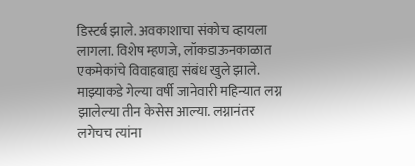डिस्टर्ब झाले. अवकाशाचा संकोच व्हायला लागला. विशेष म्हणजे, लॉकडाऊनकाळात एकमेकांचे विवाहबाह्य संबंध खुले झाले. माझ्याकडे गेल्या वर्षी जानेवारी महिन्यात लग्न झालेल्या तीन केसेस आल्या. लग्नानंतर लगेचच त्यांना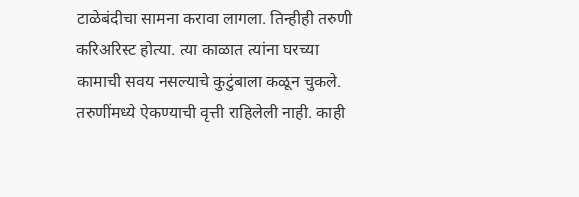टाळेबंदीचा सामना करावा लागला. तिन्हीही तरुणी करिअरिस्ट होत्या. त्या काळात त्यांना घरच्या कामाची सवय नसल्याचे कुटुंबाला कळून चुकले. तरुणींमध्ये ऐकण्याची वृत्ती राहिलेली नाही. काही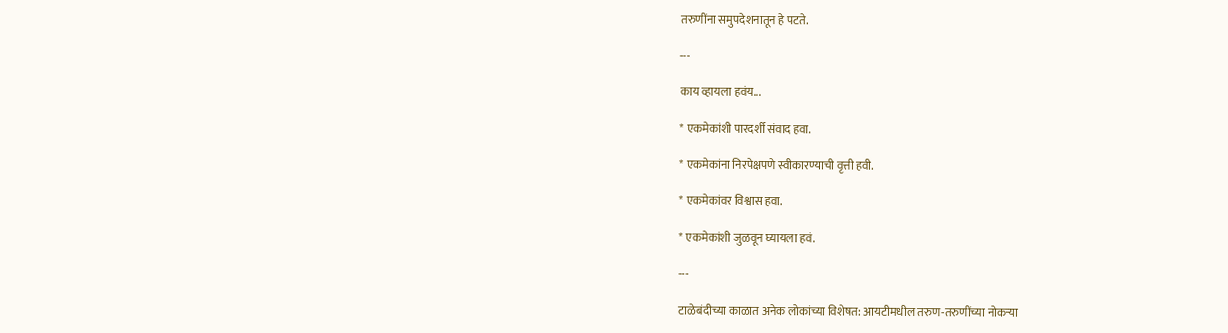तरुणींना समुपदेशनातून हे पटते.

---

काय व्हायला हवंय...

* एकमेकांशी पारदर्शी संवाद हवा.

* एकमेकांना निरपेक्षपणे स्वीकारण्याची वृत्ती हवी.

* एकमेकांवर विश्वास हवा.

* एकमेकांशी जुळवून घ्यायला हवं.

---

टाळेबंदीच्या काळात अनेक लोकांच्या विशेषत: आयटीमधील तरुण-तरुणींच्या नोकऱ्या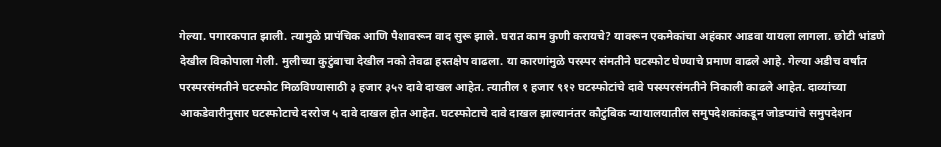गेल्या. पगारकपात झाली. त्यामुळे प्रापंचिक आणि पैशावरून वाद सुरू झाले. घरात काम कुणी करायचे? यावरून एकमेकांचा अहंकार आडवा यायला लागला. छोटी भांडणे देखील विकोपाला गेली. मुलीच्या कुटुंबाचा देखील नको तेवढा हस्तक्षेप वाढला. या कारणांमुळे परस्पर संमतीने घटस्फोट घेण्याचे प्रमाण वाढले आहे. गेल्या अडीच वर्षांत परस्परसंमतीने घटस्फोट मिळविण्यासाठी ३ हजार ३५२ दावे दाखल आहेत. त्यातील १ हजार ९१२ घटस्फोटांचे दावे पस्स्परसंमतीने निकाली काढले आहेत. दाव्यांच्या आकडेवारीनुसार घटस्फोटाचे दररोज ५ दावे दाखल होत आहेत. घटस्फोटाचे दावे दाखल झाल्यानंतर कौटुंबिक न्यायालयातील समुपदेशकांकडून जोडप्यांचे समुपदेशन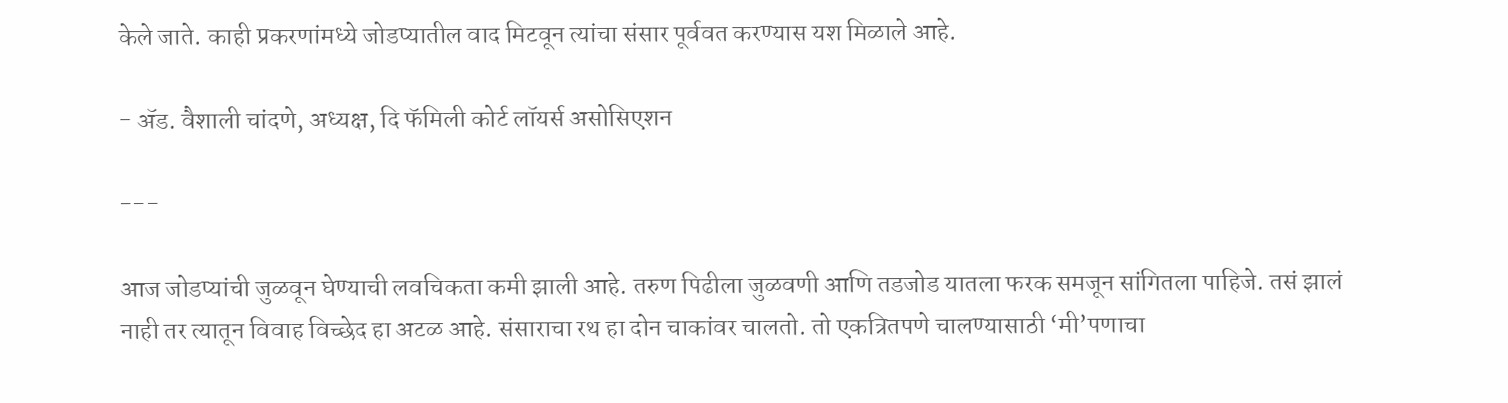केले जाते. काही प्रकरणांमध्ये जोडप्यातील वाद मिटवून त्यांचा संसार पूर्ववत करण्यास यश मिळाले आहे.

- ॲड. वैशाली चांदणे, अध्यक्ष, दि फॅमिली कोर्ट लॉयर्स असोसिएशन

---

आज जोडप्यांची जुळवून घेण्याची लवचिकता कमी झाली आहे. तरुण पिढीला जुळवणी आणि तडजोड यातला फरक समजून सांगितला पाहिजे. तसं झालं नाही तर त्यातून विवाह विच्छेद हा अटळ आहे. संसाराचा रथ हा दोन चाकांवर चालतो. तो एकत्रितपणे चालण्यासाठी ‘मी’पणाचा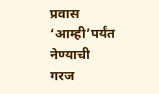प्रवास ‘आम्ही’पर्यंत नेण्याची गरज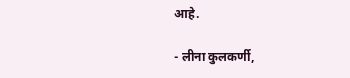आहे.

- लीना कुलकर्णी,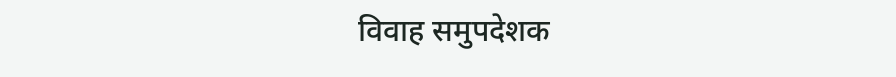विवाह समुपदेशक